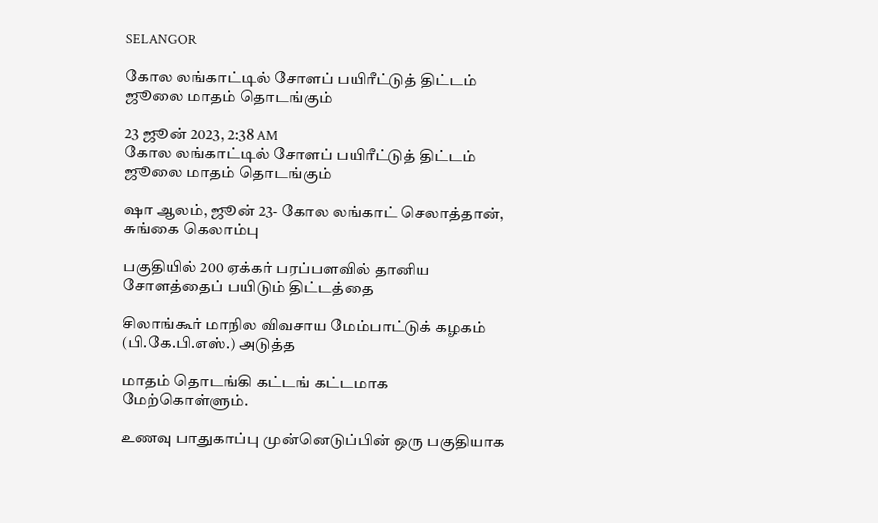SELANGOR

கோல லங்காட்டில் சோளப் பயிரீட்டுத் திட்டம் ஜூலை மாதம் தொடங்கும்

23 ஜூன் 2023, 2:38 AM
கோல லங்காட்டில் சோளப் பயிரீட்டுத் திட்டம் ஜூலை மாதம் தொடங்கும்

ஷா ஆலம், ஜூன் 23- கோல லங்காட் செலாத்தான், சுங்கை கெலாம்பு

பகுதியில் 200 ஏக்கர் பரப்பளவில் தானிய சோளத்தைப் பயிடும் திட்டத்தை

சிலாங்கூர் மாநில விவசாய மேம்பாட்டுக் கழகம் (பி.கே.பி.எஸ்.) அடுத்த

மாதம் தொடங்கி கட்டங் கட்டமாக மேற்கொள்ளும்.

உணவு பாதுகாப்பு முன்னெடுப்பின் ஒரு பகுதியாக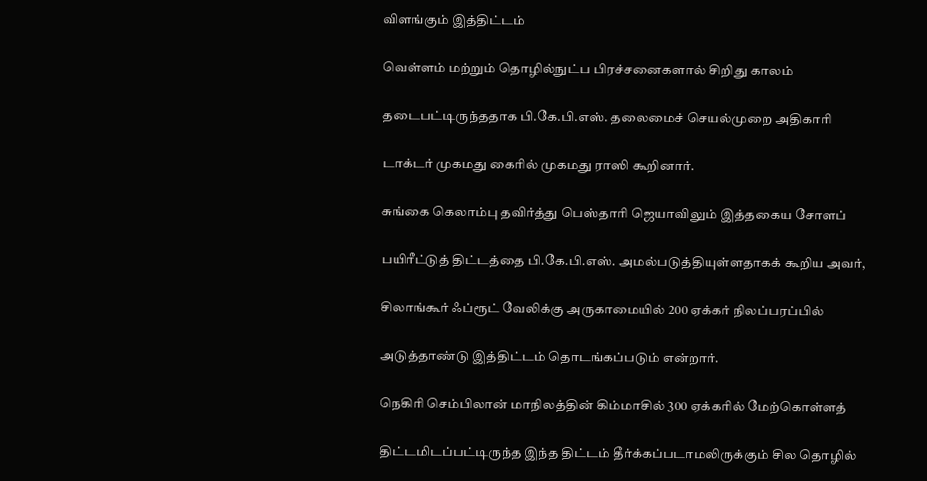விளங்கும் இத்திட்டம்

வெள்ளம் மற்றும் தொழில்நுட்ப பிரச்சனைகளால் சிறிது காலம்

தடைபட்டிருந்ததாக பி.கே.பி.எஸ். தலைமைச் செயல்முறை அதிகாரி

டாக்டர் முகமது கைரில் முகமது ராஸி கூறினார்.

சுங்கை கெலாம்பு தவிர்த்து பெஸ்தாரி ஜெயாவிலும் இத்தகைய சோளப்

பயிரீட்டுத் திட்டத்தை பி.கே.பி.எஸ். அமல்படுத்தியுள்ளதாகக் கூறிய அவர்,

சிலாங்கூர் ஃப்ரூட் வேலிக்கு அருகாமையில் 200 ஏக்கர் நிலப்பரப்பில்

அடுத்தாண்டு இத்திட்டம் தொடங்கப்படும் என்றார்.

நெகிரி செம்பிலான் மாநிலத்தின் கிம்மாசில் 300 ஏக்கரில் மேற்கொள்ளத்

திட்டமிடப்பட்டிருந்த இந்த திட்டம் தீர்க்கப்படாமலிருக்கும் சில தொழில்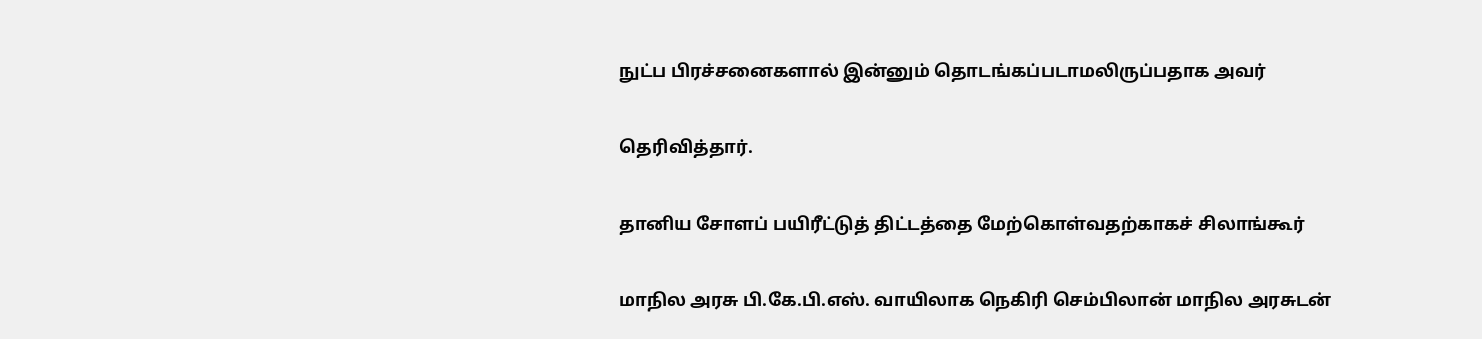நுட்ப பிரச்சனைகளால் இன்னும் தொடங்கப்படாமலிருப்பதாக அவர்

தெரிவித்தார்.

தானிய சோளப் பயிரீட்டுத் திட்டத்தை மேற்கொள்வதற்காகச் சிலாங்கூர்

மாநில அரசு பி.கே.பி.எஸ். வாயிலாக நெகிரி செம்பிலான் மாநில அரசுடன்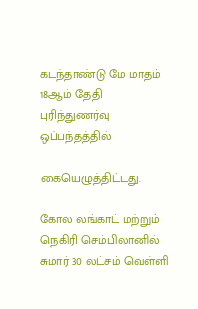கடந்தாண்டு மே மாதம் 18ஆம் தேதி புரிந்துணர்வு ஒப்பந்தத்தில்

கையெழுத்திட்டது.

கோல லங்காட் மற்றும் நெகிரி செம்பிலானில் சுமார் 30 லட்சம் வெள்ளி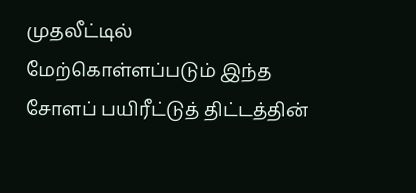முதலீட்டில் மேற்கொள்ளப்படும் இந்த சோளப் பயிரீட்டுத் திட்டத்தின்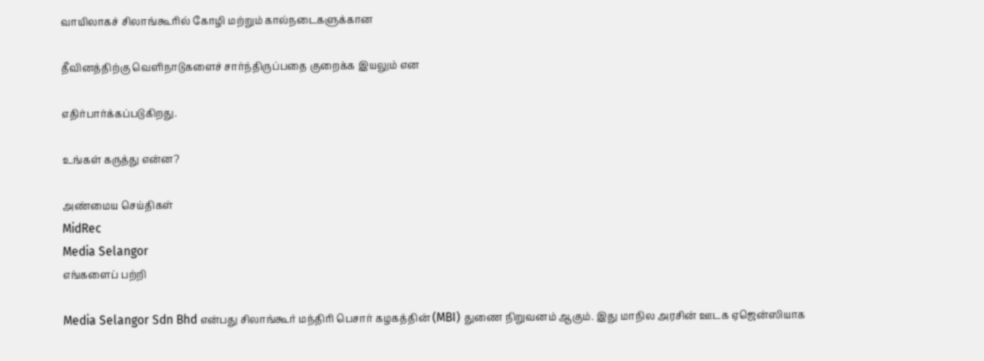வாயிலாகச் சிலாங்கூரில் கோழி மற்றும் கால்நடைகளுக்கான

தீவினத்திற்கு வெளிநாடுகளைச் சார்ந்திருப்பதை குறைக்க இயலும் என

எதிர்பார்க்கப்படுகிறது.

உங்கள் கருத்து என்ன?

அண்மைய செய்திகள்
MidRec
Media Selangor
எங்களைப் பற்றி

Media Selangor Sdn Bhd என்பது சிலாங்கூர் மந்திரி பெசார் கழகத்தின் (MBI) துணை நிறுவனம் ஆகும். இது மாநில அரசின் ஊடக ஏஜென்ஸியாக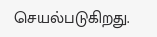செயல்படுகிறது.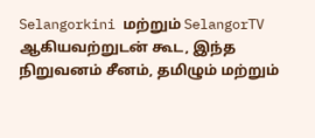Selangorkini மற்றும் SelangorTV ஆகியவற்றுடன் கூட, இந்த நிறுவனம் சீனம், தமிழும் மற்றும்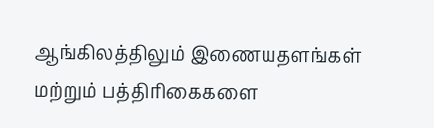ஆங்கிலத்திலும் இணையதளங்கள் மற்றும் பத்திரிகைகளை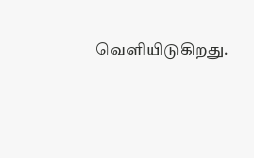வெளியிடுகிறது.